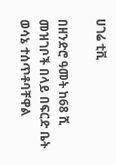ሀገሬ ቲቪ

በዘንድሮ ዓመት ከ68 ሺ መዝገቦች በላይ በፍርድ ቤት ወሳኔ ተሰጥቶባቸዋል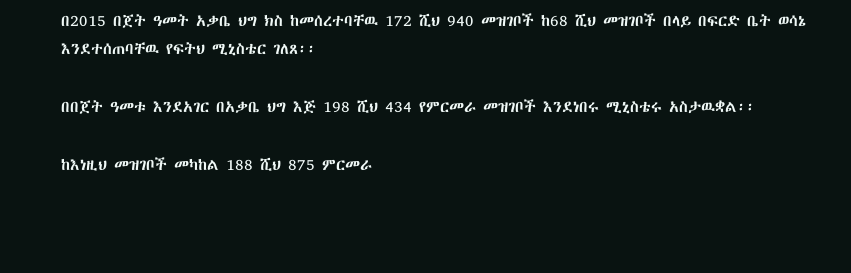በ2015 በጀት ዓመት አቃቤ ህግ ክስ ከመሰረተባቸዉ 172 ሺህ 940 መዝገቦች ከ68 ሺህ መዝገቦች በላይ በፍርድ ቤት ወሳኔ እንደተሰጠባቸዉ የፍትህ ሚኒስቴር ገለጸ፡፡

በበጀት ዓመቱ እንደአገር በአቃቤ ህግ እጅ 198 ሺህ 434 የምርመራ መዝገቦች እንደነበሩ ሚኒስቴሩ አስታዉቋል፡፡

ከእነዚህ መዝገቦች መካከል 188 ሺህ 875 ምርመራ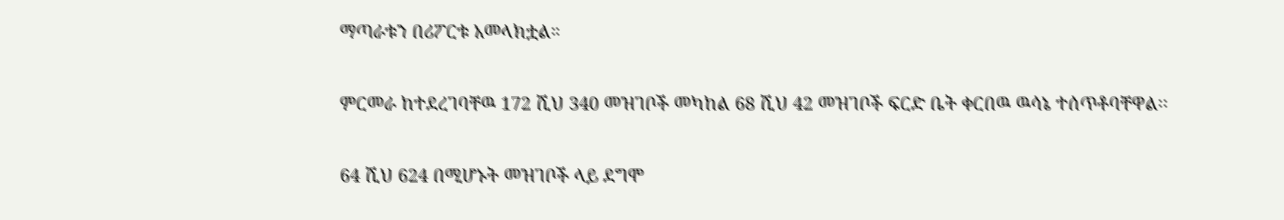ማጣራቱን በሪፖርቱ አመላክቷል።

ምርመራ ከተደረገባቸዉ 172 ሺህ 340 መዝገቦች መካከል 68 ሺህ 42 መዝገቦች ፍርድ ቤት ቀርበዉ ዉሳኔ ተሰጥቶባቸዋል፡፡

64 ሺህ 624 በሚሆኑት መዝገቦች ላይ ደግሞ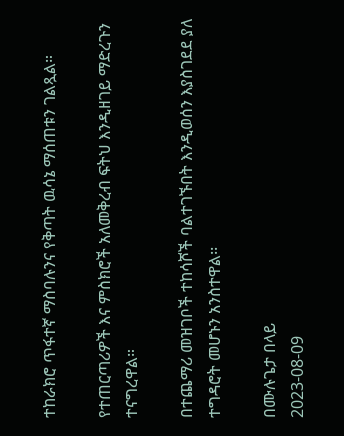ተከራክሮ ጥፋተኛ ማስባሉንና የቅጣት ዉሳኔ ማሰጠቱን ገልጿል።

የተጠርጣሪዎች እና ምስክሮች አለመቅረብ ፍትህ እንዲዘገይ ማድረጉን ተናግረዋል።

በተጨማሪ መዝገቦች ተከሳሾች ባልተገኙበት እንዲወሰን እያስገደደ ያለ ተግዳሮት መሆኑን አንስተዋል፡፡

በሙሉጌታ በላይ
2023-08-09